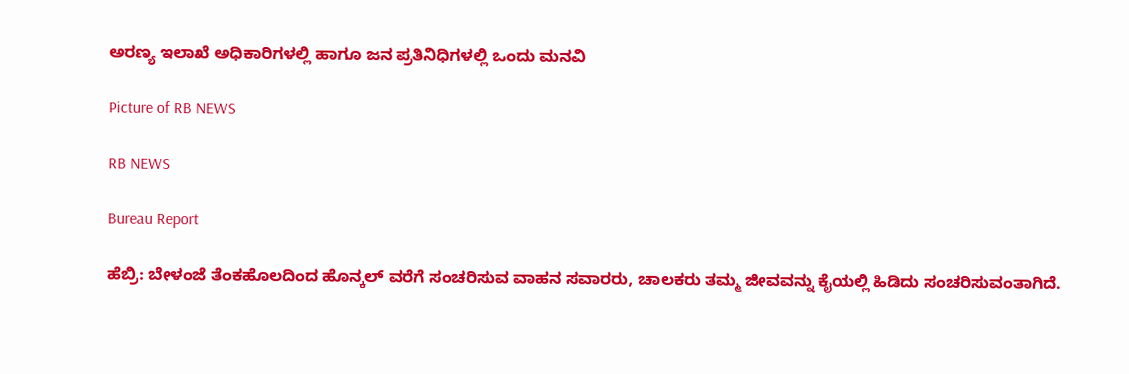ಅರಣ್ಯ ಇಲಾಖೆ ಅಧಿಕಾರಿಗಳಲ್ಲಿ ಹಾಗೂ ಜನ ಪ್ರತಿನಿಧಿಗಳಲ್ಲಿ ಒಂದು ಮನವಿ

Picture of RB NEWS

RB NEWS

Bureau Report

ಹೆಬ್ರಿ: ಬೇಳಂಜೆ ತೆಂಕಹೊಲದಿಂದ ಹೊನ್ಕಲ್ ವರೆಗೆ ಸಂಚರಿಸುವ ವಾಹನ ಸವಾರರು, ಚಾಲಕರು ತಮ್ಮ ಜೀವವನ್ನು ಕೈಯಲ್ಲಿ ಹಿಡಿದು ಸಂಚರಿಸುವಂತಾಗಿದೆ.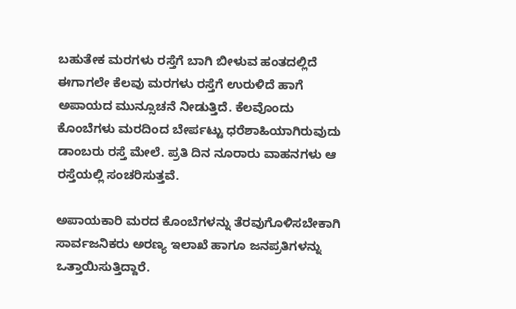ಬಹುತೇಕ ಮರಗಳು ರಸ್ತೆಗೆ ಬಾಗಿ ಬೀಳುವ ಹಂತದಲ್ಲಿದೆ ಈಗಾಗಲೇ ಕೆಲವು ಮರಗಳು ರಸ್ತೆಗೆ ಉರುಳಿದೆ ಹಾಗೆ ಅಪಾಯದ ಮುನ್ಸೂಚನೆ ನೀಡುತ್ತಿದೆ. ಕೆಲವೊಂದು ಕೊಂಬೆಗಳು ಮರದಿಂದ ಬೇರ್ಪಟ್ಟು ಧರೆಶಾಹಿಯಾಗಿರುವುದು ಡಾಂಬರು ರಸ್ತೆ ಮೇಲೆ. ಪ್ರತಿ ದಿನ ನೂರಾರು ವಾಹನಗಳು ಆ ರಸ್ತೆಯಲ್ಲಿ ಸಂಚರಿಸುತ್ತವೆ‌.

ಅಪಾಯಕಾರಿ ಮರದ ಕೊಂಬೆಗಳನ್ನು ತೆರವುಗೊಳಿಸಬೇಕಾಗಿ ಸಾರ್ವಜನಿಕರು ಅರಣ್ಯ ಇಲಾಖೆ ಹಾಗೂ ಜನಪ್ರತಿಗಳನ್ನು ಒತ್ತಾಯಿಸುತ್ತಿದ್ದಾರೆ.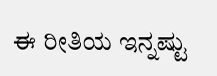ಈ ರೀತಿಯ ಇನ್ನಷ್ಟು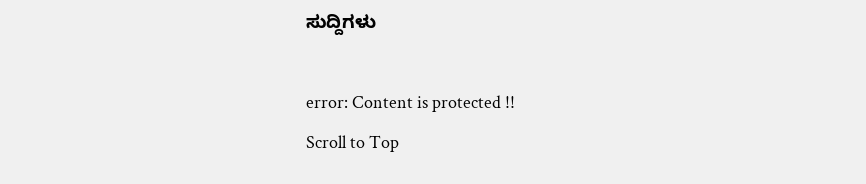ಸುದ್ದಿಗಳು

error: Content is protected !!
Scroll to Top